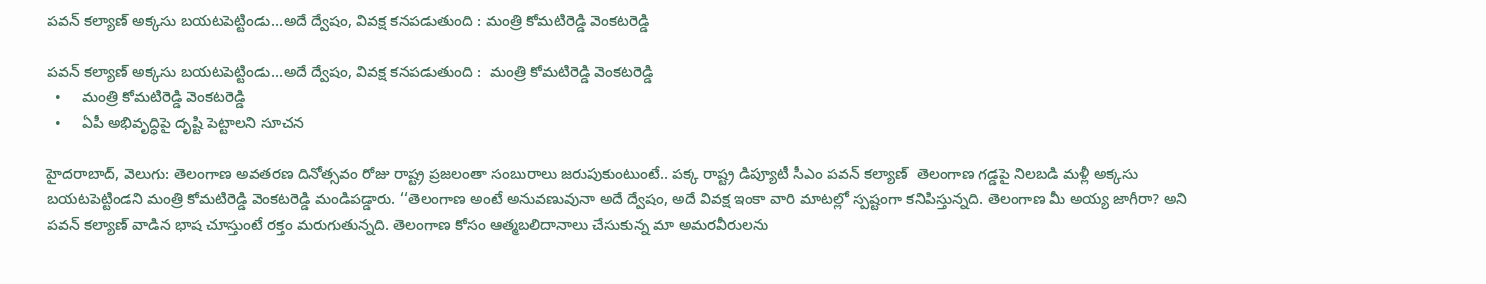పవన్ కల్యాణ్ అక్కసు బయటపెట్టిండు...అదే ద్వేషం, వివక్ష కనపడుతుంది : మంత్రి కోమటిరెడ్డి వెంకటరెడ్డి

పవన్ కల్యాణ్ అక్కసు బయటపెట్టిండు...అదే ద్వేషం, వివక్ష కనపడుతుంది :  మంత్రి కోమటిరెడ్డి వెంకటరెడ్డి
  •     మంత్రి కోమటిరెడ్డి వెంకటరెడ్డి
  •     ఏపీ అభివృద్ధిపై దృష్టి పెట్టాలని సూచన

హైదరాబాద్, వెలుగు: తెలంగాణ అవతరణ దినోత్సవం రోజు రాష్ట్ర ప్రజలంతా సంబురాలు జరుపుకుంటుంటే.. పక్క రాష్ట్ర డిప్యూటీ సీఎం పవన్ కల్యాణ్  తెలంగాణ గడ్డపై నిలబడి మళ్లీ అక్కసు బయటపెట్టిండని మంత్రి కోమటిరెడ్డి వెంకటరెడ్డి మండిపడ్డారు. ‘‘తెలంగాణ అంటే అనువణువునా అదే ద్వేషం, అదే వివక్ష ఇంకా వారి మాటల్లో స్పష్టంగా కనిపిస్తున్నది. తెలంగాణ మీ అయ్య జాగీరా? అని పవన్ కల్యాణ్ వాడిన భాష చూస్తుంటే రక్తం మరుగుతున్నది. తెలంగాణ కోసం ఆత్మబలిదానాలు చేసుకున్న మా అమరవీరులను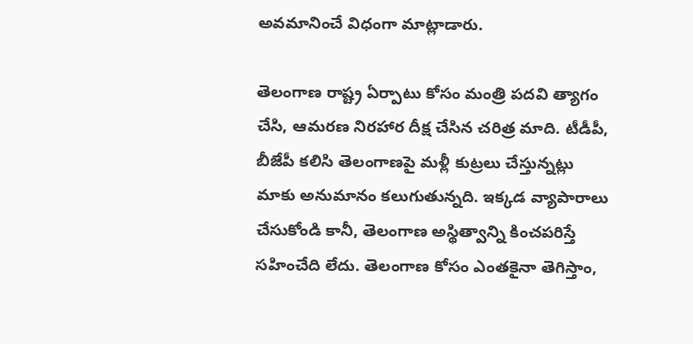అవమానించే విధంగా మాట్లాడారు.

తెలంగాణ రాష్ట్ర ఏర్పాటు కోసం మంత్రి పదవి త్యాగం చేసి, ఆమరణ నిరహార దీక్ష చేసిన చరిత్ర మాది. టీడీపీ, బీజేపీ కలిసి తెలంగాణపై మళ్లీ కుట్రలు చేస్తున్నట్లు మాకు అనుమానం కలుగుతున్నది. ఇక్కడ వ్యాపారాలు చేసుకోండి కానీ, తెలంగాణ అస్థిత్వాన్ని కించపరిస్తే సహించేది లేదు. తెలంగాణ కోసం ఎంతకైనా తెగిస్తాం,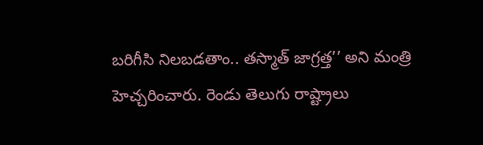బరిగీసి నిలబడతాం.. తస్మాత్ జాగ్రత్త’’ అని మంత్రి హెచ్చరించారు. రెండు తెలుగు రాష్ట్రాలు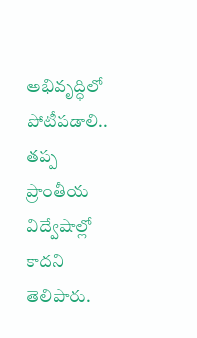అభివృద్ధిలో పోటీపడాలి.. తప్ప ప్రాంతీయ విద్వేషాల్లో కాదని తెలిపారు.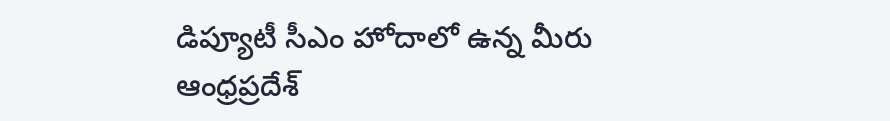డిప్యూటీ సీఎం హోదాలో ఉన్న మీరు ఆంధ్రప్రదేశ్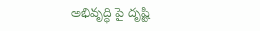అభివృద్ధి పై దృష్టి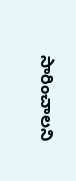సారించాలని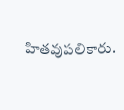హితవుపలికారు.